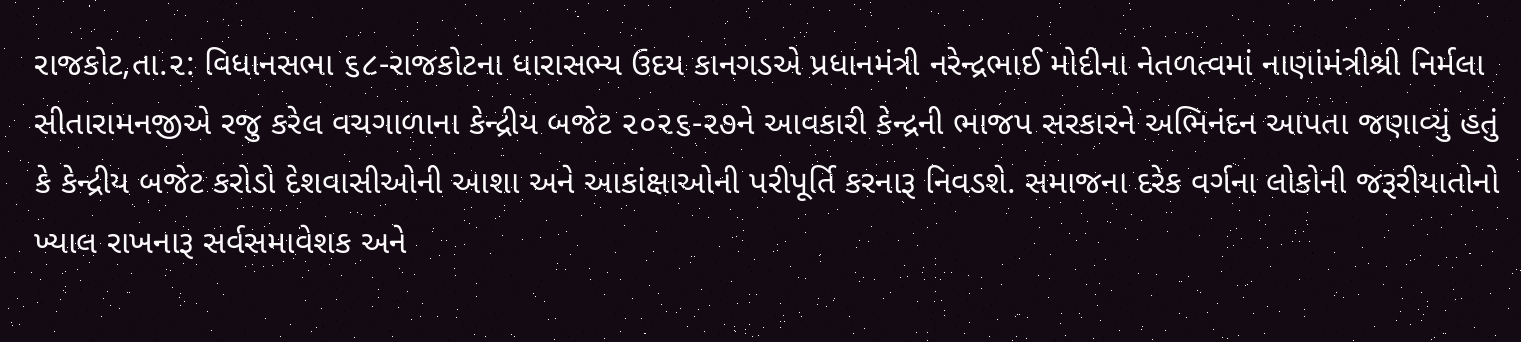રાજકોટ,તા.૨: વિધાનસભા ૬૮-રાજકોટના ધારાસભ્ય ઉદય કાનગડએ પ્રધાનમંત્રી નરેન્દ્રભાઈ મોદીના નેતળત્વમાં નાણાંમંત્રીશ્રી નિર્મલા સીતારામનજીએ રજુ કરેલ વચગાળાના કેન્દ્રીય બજેટ ૨૦૨૬-૨૭ને આવકારી કેન્દ્રની ભાજપ સરકારને અભિનંદન આપતા જણાવ્યું હતું કે કેન્દ્રીય બજેટ કરોડો દેશવાસીઓની આશા અને આકાંક્ષાઓની પરીપૂર્તિ કરનારૂ નિવડશે. સમાજના દરેક વર્ગના લોકોની જરૂરીયાતોનો ખ્યાલ રાખનારૂ સર્વસમાવેશક અને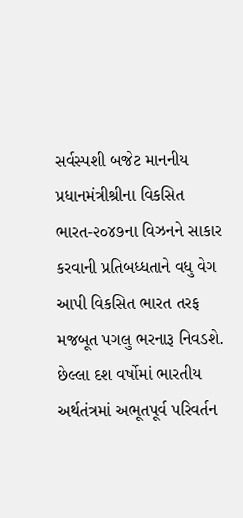સર્વસ્પશી બજેટ માનનીય પ્રધાનમંત્રીશ્રીના વિકસિત ભારત-૨૦૪૭ના વિઝનને સાકાર કરવાની પ્રતિબધ્ધતાને વધુ વેગ આપી વિકસિત ભારત તરફ મજબૂત પગલુ ભરનારૂ નિવડશે. છેલ્લા દશ વર્ષોમાં ભારતીય અર્થતંત્રમાં અભૂતપૂર્વ પરિવર્તન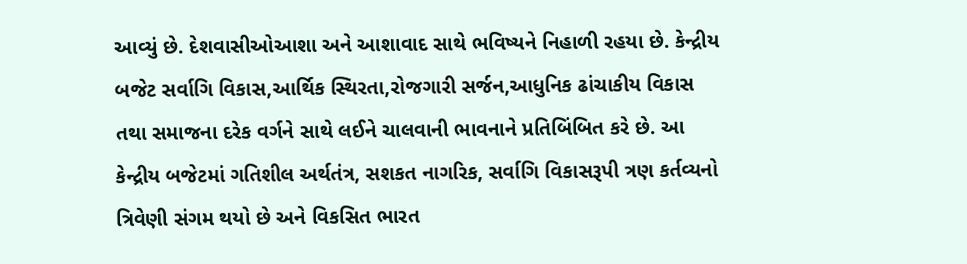આવ્યું છે. દેશવાસીઓઆશા અને આશાવાદ સાથે ભવિષ્યને નિહાળી રહયા છે. કેન્દ્રીય બજેટ સર્વાગિ વિકાસ,આર્થિક સ્થિરતા,રોજગારી સર્જન,આધુનિક ઢાંચાકીય વિકાસ તથા સમાજના દરેક વર્ગને સાથે લઈને ચાલવાની ભાવનાને પ્રતિબિંબિત કરે છે. આ કેન્દ્રીય બજેટમાં ગતિશીલ અર્થતંત્ર, સશકત નાગરિક, સર્વાગિ વિકાસરૂપી ત્રણ કર્તવ્યનો ત્રિવેણી સંગમ થયો છે અને વિકસિત ભારત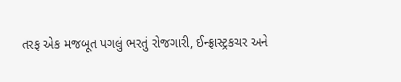તરફ એક મજબૂત પગલું ભરતું રોજગારી, ઈન્ફ્રાસ્ટ્રકચર અને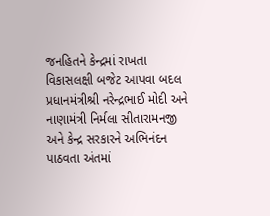જનહિતને કેન્દ્રમાં રાખતા વિકાસલક્ષી બજેટ આપવા બદલ પ્રધાનમંત્રીશ્રી નરેન્દ્રભાઈ મોદી અને નાણામંત્રી નિર્મલા સીતારામનજી અને કેન્દ્ર સરકારને અભિનંદન પાઠવતા અંતમાં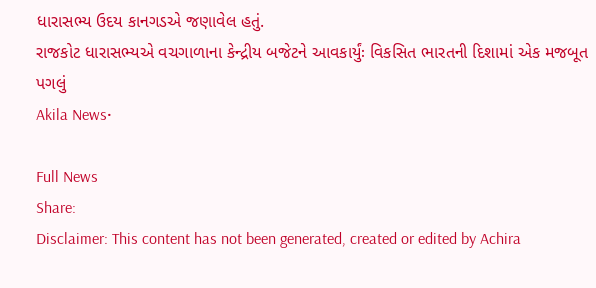ધારાસભ્ય ઉદય કાનગડએ જણાવેલ હતું.
રાજકોટ ધારાસભ્યએ વચગાળાના કેન્દ્રીય બજેટને આવકાર્યુંઃ વિકસિત ભારતની દિશામાં એક મજબૂત પગલું
Akila News•

Full News
Share:
Disclaimer: This content has not been generated, created or edited by Achira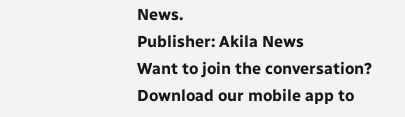News.
Publisher: Akila News
Want to join the conversation?
Download our mobile app to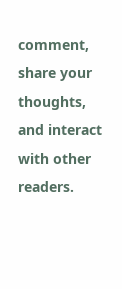comment, share your thoughts, and interact with other readers.